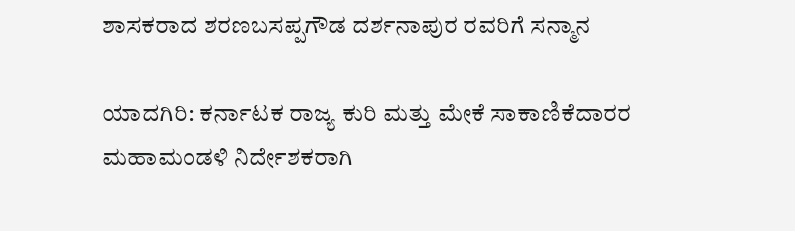ಶಾಸಕರಾದ ಶರಣಬಸಪ್ಪಗೌಡ ದರ್ಶನಾಪುರ ರವರಿಗೆ ಸನ್ಮಾನ

ಯಾದಗಿರಿ: ಕರ್ನಾಟಕ ರಾಜ್ಯ ಕುರಿ ಮತ್ತು ಮೇಕೆ ಸಾಕಾಣಿಕೆದಾರರ ಮಹಾಮಂಡಳಿ ನಿರ್ದೇಶಕರಾಗಿ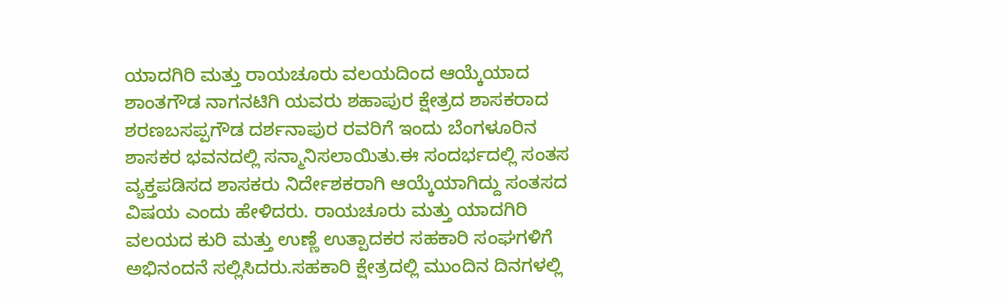ಯಾದಗಿರಿ ಮತ್ತು ರಾಯಚೂರು ವಲಯದಿಂದ ಆಯ್ಕೆಯಾದ ಶಾಂತಗೌಡ ನಾಗನಟಿಗಿ ಯವರು ಶಹಾಪುರ ಕ್ಷೇತ್ರದ ಶಾಸಕರಾದ ಶರಣಬಸಪ್ಪಗೌಡ ದರ್ಶನಾಪುರ ರವರಿಗೆ ಇಂದು ಬೆಂಗಳೂರಿನ ಶಾಸಕರ ಭವನದಲ್ಲಿ ಸನ್ಮಾನಿಸಲಾಯಿತು.ಈ ಸಂದರ್ಭದಲ್ಲಿ ಸಂತಸ ವ್ಯಕ್ತಪಡಿಸದ ಶಾಸಕರು ನಿರ್ದೇಶಕರಾಗಿ ಆಯ್ಕೆಯಾಗಿದ್ದು ಸಂತಸದ ವಿಷಯ ಎಂದು ಹೇಳಿದರು. ರಾಯಚೂರು ಮತ್ತು ಯಾದಗಿರಿ ವಲಯದ ಕುರಿ ಮತ್ತು ಉಣ್ಣೆ ಉತ್ಪಾದಕರ ಸಹಕಾರಿ ಸಂಘಗಳಿಗೆ ಅಭಿನಂದನೆ ಸಲ್ಲಿಸಿದರು.ಸಹಕಾರಿ ಕ್ಷೇತ್ರದಲ್ಲಿ ಮುಂದಿನ ದಿನಗಳಲ್ಲಿ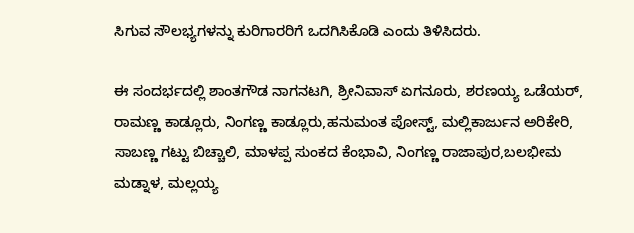ಸಿಗುವ ಸೌಲಭ್ಯಗಳನ್ನು ಕುರಿಗಾರರಿಗೆ ಒದಗಿಸಿಕೊಡಿ ಎಂದು ತಿಳಿಸಿದರು.

ಈ ಸಂದರ್ಭದಲ್ಲಿ ಶಾಂತಗೌಡ ನಾಗನಟಗಿ, ಶ್ರೀನಿವಾಸ್ ಏಗನೂರು, ಶರಣಯ್ಯ ಒಡೆಯರ್, ರಾಮಣ್ಣ ಕಾಡ್ಲೂರು, ನಿಂಗಣ್ಣ ಕಾಡ್ಲೂರು,ಹನುಮಂತ ಪೋಸ್ಟ್, ಮಲ್ಲಿಕಾರ್ಜುನ ಅರಿಕೇರಿ, ಸಾಬಣ್ಣ ಗಟ್ಟು ಬಿಚ್ಚಾಲಿ, ಮಾಳಪ್ಪ ಸುಂಕದ ಕೆಂಭಾವಿ, ನಿಂಗಣ್ಣ ರಾಜಾಪುರ,ಬಲಭೀಮ ಮಡ್ನಾಳ, ಮಲ್ಲಯ್ಯ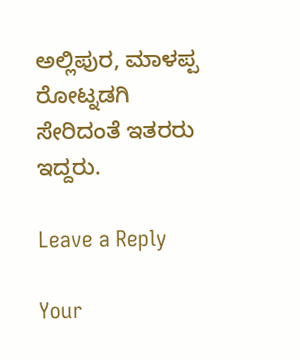ಅಲ್ಲಿಪುರ, ಮಾಳಪ್ಪ ರೋಟ್ನಡಗಿ ಸೇರಿದಂತೆ ಇತರರು ಇದ್ದರು.

Leave a Reply

Your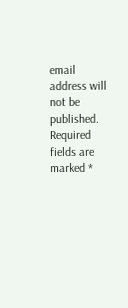email address will not be published. Required fields are marked *